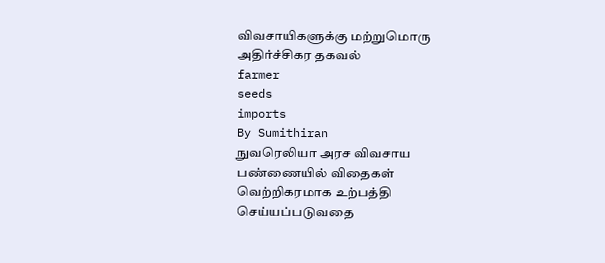விவசாயிகளுக்கு மற்றுமொரு அதிர்ச்சிகர தகவல்
farmer
seeds
imports
By Sumithiran
நுவரெலியா அரச விவசாய பண்ணையில் விதைகள் வெற்றிகரமாக உற்பத்தி செய்யப்படுவதை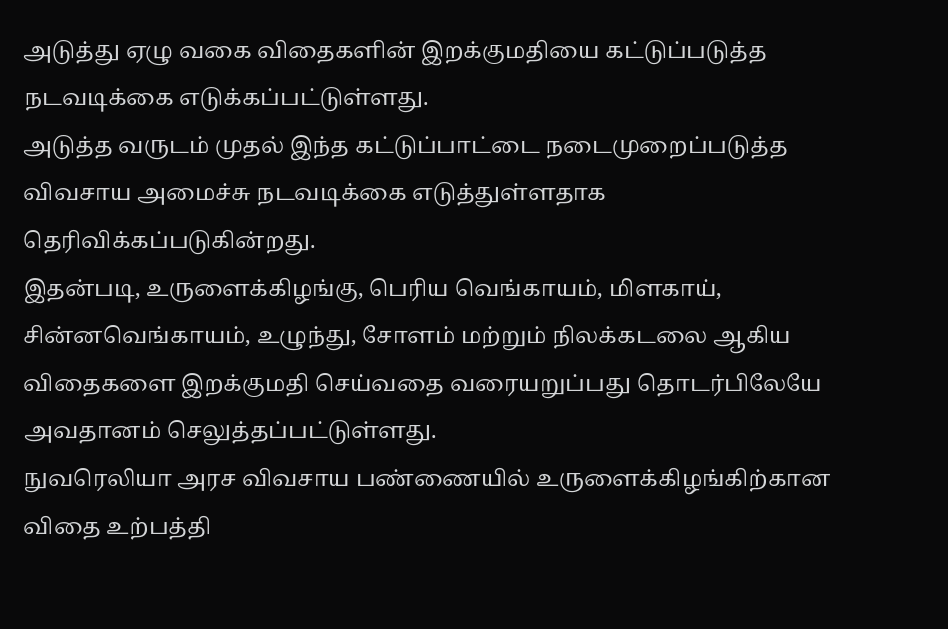அடுத்து ஏழு வகை விதைகளின் இறக்குமதியை கட்டுப்படுத்த நடவடிக்கை எடுக்கப்பட்டுள்ளது.
அடுத்த வருடம் முதல் இந்த கட்டுப்பாட்டை நடைமுறைப்படுத்த விவசாய அமைச்சு நடவடிக்கை எடுத்துள்ளதாக தெரிவிக்கப்படுகின்றது.
இதன்படி, உருளைக்கிழங்கு, பெரிய வெங்காயம், மிளகாய், சின்னவெங்காயம், உழுந்து, சோளம் மற்றும் நிலக்கடலை ஆகிய விதைகளை இறக்குமதி செய்வதை வரையறுப்பது தொடர்பிலேயே அவதானம் செலுத்தப்பட்டுள்ளது.
நுவரெலியா அரச விவசாய பண்ணையில் உருளைக்கிழங்கிற்கான விதை உற்பத்தி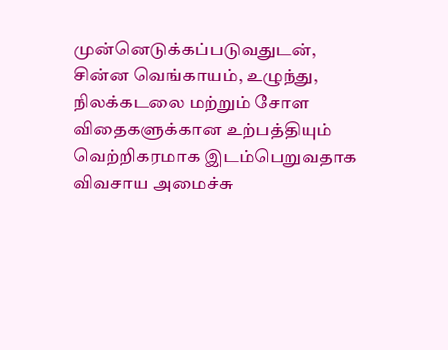முன்னெடுக்கப்படுவதுடன், சின்ன வெங்காயம், உழுந்து, நிலக்கடலை மற்றும் சோள விதைகளுக்கான உற்பத்தியும் வெற்றிகரமாக இடம்பெறுவதாக விவசாய அமைச்சு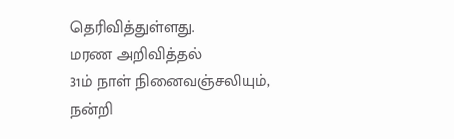தெரிவித்துள்ளது.
மரண அறிவித்தல்
31ம் நாள் நினைவஞ்சலியும், நன்றி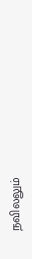நவிலலும்